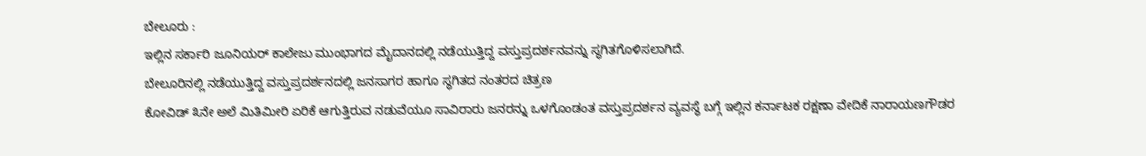ಬೇಲೂರು :
ಇಲ್ಲಿನ ಸರ್ಕಾರಿ ಜೂನಿಯರ್ ಕಾಲೇಜು ಮುಂಭಾಗದ ಮೈದಾನದಲ್ಲಿ ನಡೆಯುತ್ತಿದ್ದ ವಸ್ತುಪ್ರದರ್ಶನವನ್ನು ಸ್ಥಗಿತಗೊಳಿಸಲಾಗಿದೆ.
ಬೇಲೂರಿನಲ್ಲಿ ನಡೆಯುತ್ತಿದ್ದ ವಸ್ತುಪ್ರದರ್ಶನದಲ್ಲಿ ಜನಸಾಗರ ಹಾಗೂ ಸ್ಥಗಿತದ ನಂತರದ ಚಿತ್ರಣ
ಕೋವಿಡ್ ೩ನೇ ಅಲೆ ಮಿತಿಮೀರಿ ಏರಿಕೆ ಆಗುತ್ತಿರುವ ನಡುವೆಯೂ ಸಾವಿರಾರು ಜನರನ್ನು ಒಳಗೊಂಡಂತ ವಸ್ತುಪ್ರದರ್ಶನ ವ್ಯವಸ್ಥೆ ಬಗ್ಗೆ ಇಲ್ಲಿನ ಕರ್ನಾಟಕ ರಕ್ಷಣಾ ವೇದಿಕೆ ನಾರಾಯಣಗೌಡರ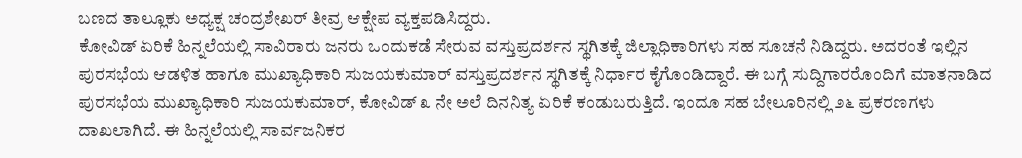ಬಣದ ತಾಲ್ಲೂಕು ಅಧ್ಯಕ್ಷ ಚಂದ್ರಶೇಖರ್ ತೀವ್ರ ಆಕ್ಷೇಪ ವ್ಯಕ್ತಪಡಿಸಿದ್ದರು.
ಕೋವಿಡ್ ಏರಿಕೆ ಹಿನ್ನಲೆಯಲ್ಲಿ ಸಾವಿರಾರು ಜನರು ಒಂದುಕಡೆ ಸೇರುವ ವಸ್ತುಪ್ರದರ್ಶನ ಸ್ಥಗಿತಕ್ಕೆ ಜಿಲ್ಲಾಧಿಕಾರಿಗಳು ಸಹ ಸೂಚನೆ ನಿಡಿದ್ದರು. ಅದರಂತೆ ಇಲ್ಲಿನ ಪುರಸಭೆಯ ಆಡಳಿತ ಹಾಗೂ ಮುಖ್ಯಾಧಿಕಾರಿ ಸುಜಯಕುಮಾರ್ ವಸ್ತುಪ್ರದರ್ಶನ ಸ್ಥಗಿತಕ್ಕೆ ನಿರ್ಧಾರ ಕೈಗೊಂಡಿದ್ದಾರೆ. ಈ ಬಗ್ಗೆ ಸುದ್ದಿಗಾರರೊಂದಿಗೆ ಮಾತನಾಡಿದ ಪುರಸಭೆಯ ಮುಖ್ಯಾಧಿಕಾರಿ ಸುಜಯಕುಮಾರ್, ಕೋವಿಡ್ ೩ ನೇ ಅಲೆ ದಿನನಿತ್ಯ ಏರಿಕೆ ಕಂಡುಬರುತ್ತಿದೆ. ಇಂದೂ ಸಹ ಬೇಲೂರಿನಲ್ಲಿ ೨೬ ಪ್ರಕರಣಗಳು ದಾಖಲಾಗಿದೆ. ಈ ಹಿನ್ನಲೆಯಲ್ಲಿ ಸಾರ್ವಜನಿಕರ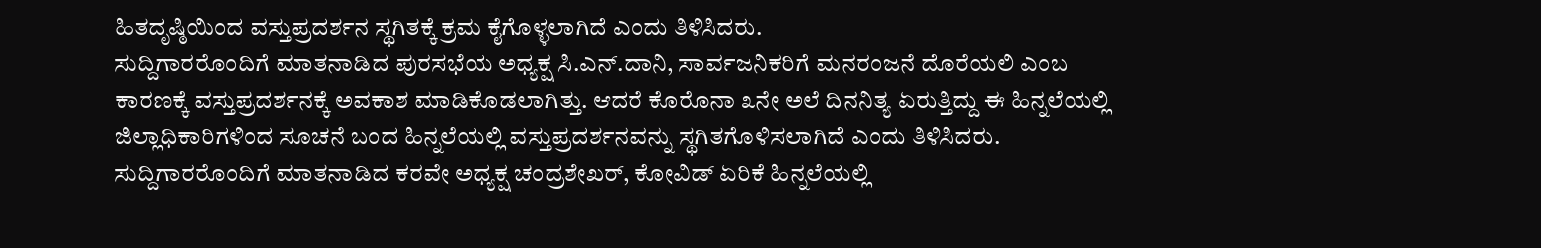ಹಿತದೃಷ್ಠಿಯಿಂದ ವಸ್ತುಪ್ರದರ್ಶನ ಸ್ಥಗಿತಕ್ಕೆ ಕ್ರಮ ಕೈಗೊಳ್ಳಲಾಗಿದೆ ಎಂದು ತಿಳಿಸಿದರು.
ಸುದ್ದಿಗಾರರೊಂದಿಗೆ ಮಾತನಾಡಿದ ಪುರಸಭೆಯ ಅಧ್ಯಕ್ಷ ಸಿ.ಎನ್.ದಾನಿ, ಸಾರ್ವಜನಿಕರಿಗೆ ಮನರಂಜನೆ ದೊರೆಯಲಿ ಎಂಬ ಕಾರಣಕ್ಕೆ ವಸ್ತುಪ್ರದರ್ಶನಕ್ಕೆ ಅವಕಾಶ ಮಾಡಿಕೊಡಲಾಗಿತ್ತು. ಆದರೆ ಕೊರೊನಾ ೩ನೇ ಅಲೆ ದಿನನಿತ್ಯ ಏರುತ್ತಿದ್ದು ಈ ಹಿನ್ನಲೆಯಲ್ಲಿ ಜಿಲ್ಲಾಧಿಕಾರಿಗಳಿಂದ ಸೂಚನೆ ಬಂದ ಹಿನ್ನಲೆಯಲ್ಲಿ ವಸ್ತುಪ್ರದರ್ಶನವನ್ನು ಸ್ಥಗಿತಗೊಳಿಸಲಾಗಿದೆ ಎಂದು ತಿಳಿಸಿದರು.
ಸುದ್ದಿಗಾರರೊಂದಿಗೆ ಮಾತನಾಡಿದ ಕರವೇ ಅಧ್ಯಕ್ಷ ಚಂದ್ರಶೇಖರ್, ಕೋವಿಡ್ ಏರಿಕೆ ಹಿನ್ನಲೆಯಲ್ಲಿ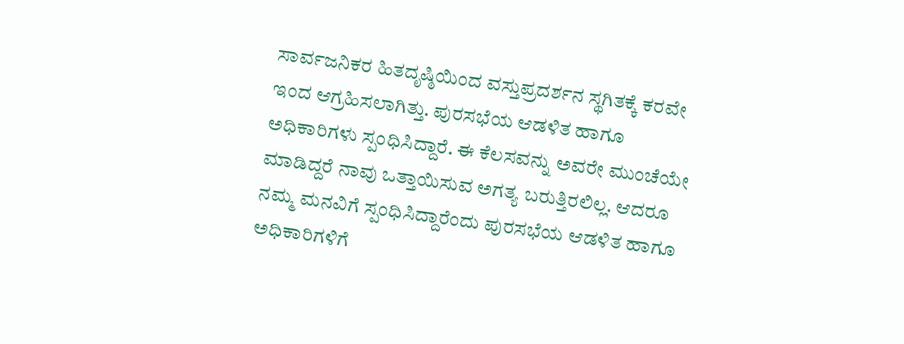ಸಾರ್ವಜನಿಕರ ಹಿತದೃಷ್ಠಿಯಿಂದ ವಸ್ತುಪ್ರದರ್ಶನ ಸ್ಥಗಿತಕ್ಕೆ ಕರವೇ ಇಂದ ಆಗ್ರಹಿಸಲಾಗಿತ್ತು. ಪುರಸಭೆಯ ಆಡಳಿತ ಹಾಗೂ ಅಧಿಕಾರಿಗಳು ಸ್ಪಂಧಿಸಿದ್ದಾರೆ. ಈ ಕೆಲಸವನ್ನು ಅವರೇ ಮುಂಚೆಯೇ ಮಾಡಿದ್ದರೆ ನಾವು ಒತ್ತಾಯಿಸುವ ಅಗತ್ಯ ಬರುತ್ತಿರಲಿಲ್ಲ. ಆದರೂ ನಮ್ಮ ಮನವಿಗೆ ಸ್ಪಂಧಿಸಿದ್ದಾರೆಂದು ಪುರಸಭೆಯ ಆಡಳಿತ ಹಾಗೂ ಅಧಿಕಾರಿಗಳಿಗೆ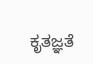ಕೃತಜ್ಞತೆ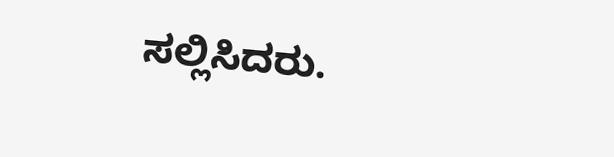ಸಲ್ಲಿಸಿದರು.